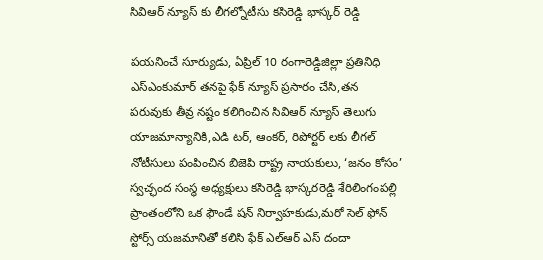సివిఆర్ న్యూస్ కు లీగల్నోటీసు కసిరెడ్డి భాస్కర్ రెడ్డి

పయనించే సూర్యుడు, ఏప్రిల్ 10 రంగారెడ్డిజిల్లా ప్రతినిధి ఎస్ఎంకుమార్ తనపై ఫేక్ న్యూస్ ప్రసారం చేసి,తన పరువుకు తీవ్ర నష్టం కలిగించిన సివిఆర్ న్యూస్ తెలుగు యాజమాన్యానికి,ఎడి టర్, ఆంకర్, రిపోర్టర్ లకు లీగల్ నోటీసులు పంపించిన బిజెపి రాష్ట్ర నాయకులు, ‘జనం కోసం’ స్వచ్ఛంద సంస్థ అధ్యక్షులు కసిరెడ్డి భాస్కరరెడ్డి శేరిలింగంపల్లి ప్రాంతంలోని ఒక ఫౌండే షన్ నిర్వాహకుడు,మరో సెల్ ఫోన్ స్టోర్స్ యజమానితో కలిసి ఫేక్ ఎల్ఆర్ ఎస్ దందా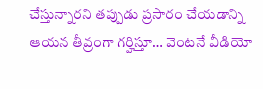చేస్తున్నారని తప్పుడు ప్రసారం చేయడాన్ని ఆయన తీవ్రంగా గర్హిస్తూ… వెంటనే వీడియో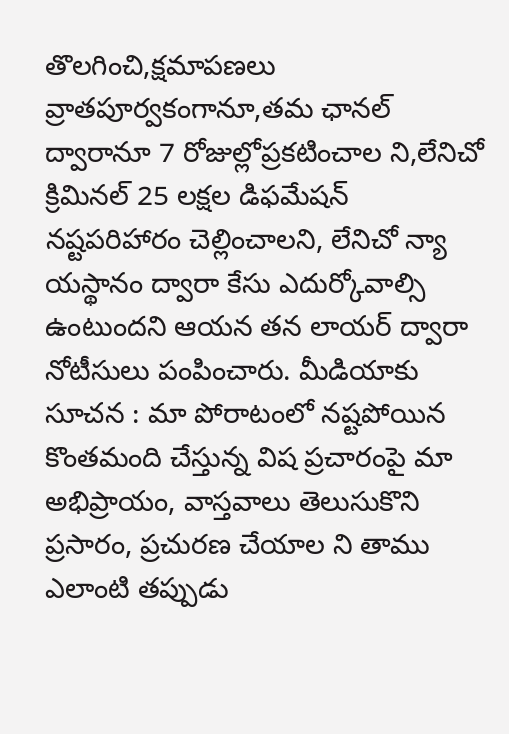తొలగించి,క్షమాపణలు వ్రాతపూర్వకంగానూ,తమ ఛానల్ ద్వారానూ 7 రోజుల్లోప్రకటించాల ని,లేనిచో క్రిమినల్ 25 లక్షల డిఫమేషన్ నష్టపరిహారం చెల్లించాలని, లేనిచో న్యా యస్థానం ద్వారా కేసు ఎదుర్కోవాల్సి ఉంటుందని ఆయన తన లాయర్ ద్వారా నోటీసులు పంపించారు. మీడియాకు సూచన : మా పోరాటంలో నష్టపోయిన కొంతమంది చేస్తున్న విష ప్రచారంపై మా అభిప్రాయం, వాస్తవాలు తెలుసుకొని ప్రసారం, ప్రచురణ చేయాల ని తాము ఎలాంటి తప్పుడు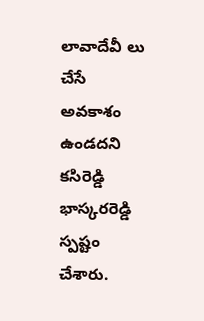లావాదేవీ లు చేసే అవకాశం ఉండదని కసిరెడ్డి భాస్కరరెడ్డి స్పష్టం చేశారు.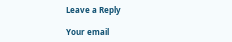Leave a Reply

Your email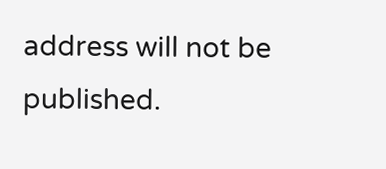address will not be published.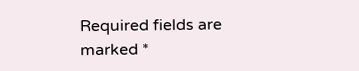Required fields are marked *